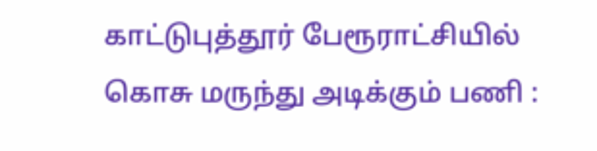காட்டுபுத்தூர் பேரூராட்சியில் கொசு மருந்து அடிக்கும் பணி :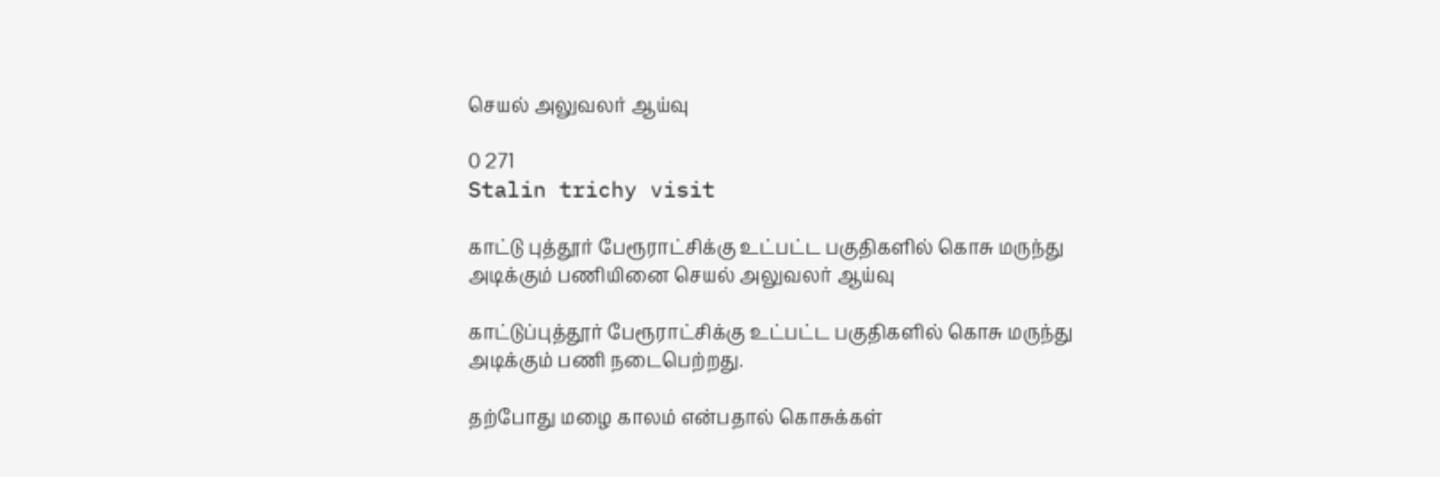செயல் அலுவலர் ஆய்வு

0 271
Stalin trichy visit

காட்டு புத்தூர் பேரூராட்சிக்கு உட்பட்ட பகுதிகளில் கொசு மருந்து அடிக்கும் பணியினை செயல் அலுவலர் ஆய்வு

காட்டுப்புத்தூர் பேரூராட்சிக்கு உட்பட்ட பகுதிகளில் கொசு மருந்து அடிக்கும் பணி நடைபெற்றது.

தற்போது மழை காலம் என்பதால் கொசுக்கள்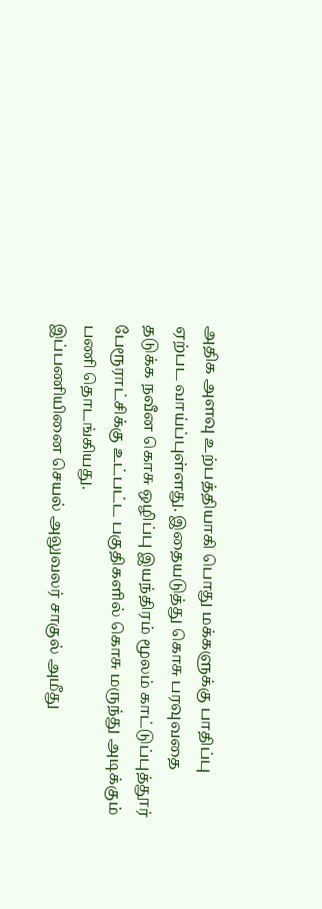அதிக அளவு உற்பத்தியாகி பொது மக்களுக்கு பாதிப்பு ஏற்பட வாய்ப்புள்ளது. இதையடுத்து கொசு பரவுவதை தடுக்க நவீன கொசு ஒழிப்பு இயந்திரம் மூலம் காட்டுப்புத்தூர் பேரூராட்சிக்கு உட்பட்ட பகுதிகளில் கொசு மருந்து அடிக்கும் பணி தொடங்கியது.
இப்பணியினை செயல் அலுவலர் சாகுல் அமீது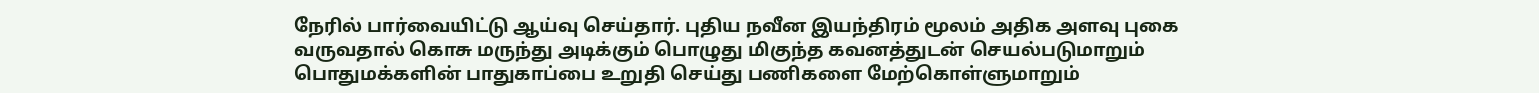நேரில் பார்வையிட்டு ஆய்வு செய்தார். புதிய நவீன இயந்திரம் மூலம் அதிக அளவு புகை வருவதால் கொசு மருந்து அடிக்கும் பொழுது மிகுந்த கவனத்துடன் செயல்படுமாறும் பொதுமக்களின் பாதுகாப்பை உறுதி செய்து பணிகளை மேற்கொள்ளுமாறும்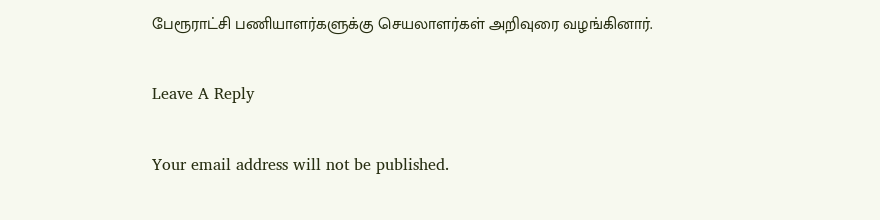பேரூராட்சி பணியாளர்களுக்கு செயலாளர்கள் அறிவுரை வழங்கினார்.

Leave A Reply

Your email address will not be published.